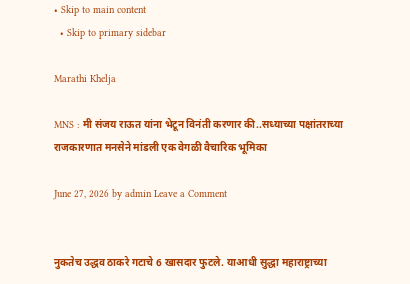• Skip to main content
  • Skip to primary sidebar

Marathi Khelja

MNS : मी संजय राऊत यांना भेटून विनंती करणार की..सध्याच्या पक्षांतराच्या राजकारणात मनसेने मांडली एक वेगळी वैचारिक भूमिका

June 27, 2026 by admin Leave a Comment


नुकतेच उद्धव ठाकरे गटाचे 6 खासदार फुटले. याआधी सुद्धा महाराष्ट्राच्या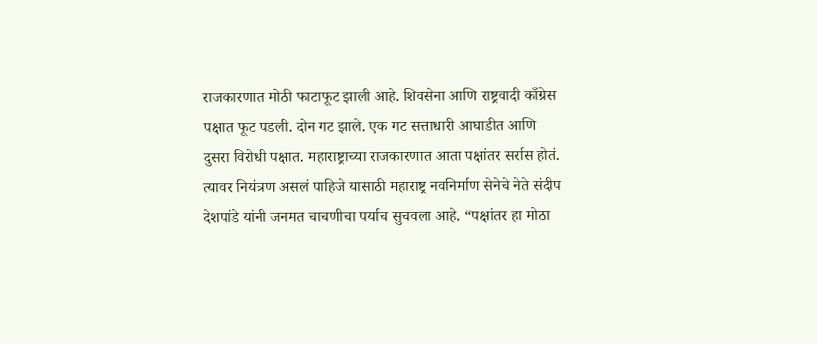राजकारणात मोठी फाटाफूट झाली आहे. शिवसेना आणि राष्ट्रवादी काँग्रेस पक्षात फूट पडली. दोन गट झाले. एक गट सत्ताधारी आघाडीत आणि दुसरा विरोधी पक्षात. महाराष्ट्राच्या राजकारणात आता पक्षांतर सर्रास होतं. त्यावर नियंत्रण असलं पाहिजे यासाठी महाराष्ट्र नवनिर्माण सेनेचे नेते संदीप देशपांडे यांनी जनमत चाचणीचा पर्याच सुचवला आहे. “पक्षांतर हा मोठा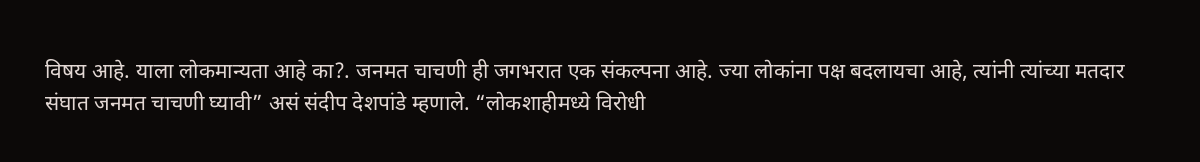विषय आहे. याला लोकमान्यता आहे का?. जनमत चाचणी ही जगभरात एक संकल्पना आहे. ज्या लोकांना पक्ष बदलायचा आहे, त्यांनी त्यांच्या मतदार संघात जनमत चाचणी घ्यावी” असं संदीप देशपांडे म्हणाले. “लोकशाहीमध्ये विरोधी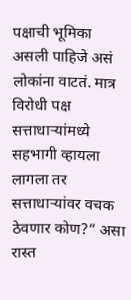पक्षाची भूमिका असली पाहिजे असं लोकांना वाटतं. मात्र विरोधी पक्ष सत्ताधाऱ्यांमध्ये सहभागी व्हायला लागला तर सत्ताधाऱ्यांवर वचक ठेवणार कोण?” असा रास्त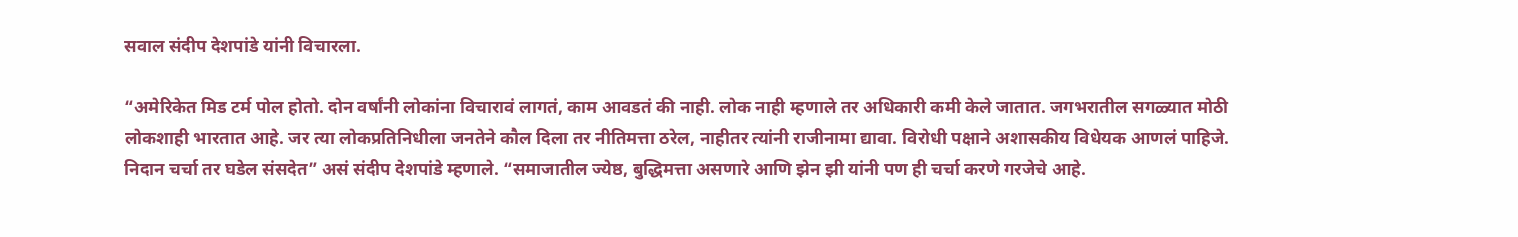सवाल संदीप देशपांडे यांनी विचारला.

“अमेरिकेत मिड टर्म पोल होतो. दोन वर्षांनी लोकांना विचारावं लागतं, काम आवडतं की नाही. लोक नाही म्हणाले तर अधिकारी कमी केले जातात. जगभरातील सगळ्यात मोठी लोकशाही भारतात आहे. जर त्या लोकप्रतिनिधीला जनतेने कौल दिला तर नीतिमत्ता ठरेल, नाहीतर त्यांनी राजीनामा द्यावा. विरोधी पक्षाने अशासकीय विधेयक आणलं पाहिजे. निदान चर्चा तर घडेल संसदेत” असं संदीप देशपांडे म्हणाले. “समाजातील ज्येष्ठ, बुद्धिमत्ता असणारे आणि झेन झी यांनी पण ही चर्चा करणे गरजेचे आहे.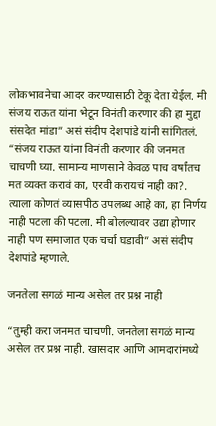लोकभावनेचा आदर करण्यासाठी टेकू देता येईल. मी संजय राऊत यांना भेटून विनंती करणार की हा मुद्दा संसदेत मांडा” असं संदीप देशपांडे यांनी सांगितलं. “संजय राऊत यांना विनंती करणार की जनमत चाचणी घ्या. सामान्य माणसाने केवळ पाच वर्षांतच मत व्यक्त करावं का, एरवी करायचं नाही का?. त्याला कोणतं व्यासपीठ उपलब्ध आहे का, हा निर्णय नाही पटला की पटला. मी बोलल्यावर उद्या होणार नाही पण समाजात एक चर्चा घडावी” असं संदीप देशपांडे म्हणाले.

जनतेला सगळं मान्य असेल तर प्रश्न नाही

“तुम्ही करा जनमत चाचणी. जनतेला सगळं मान्य असेल तर प्रश्न नाही. खासदार आणि आमदारांमध्ये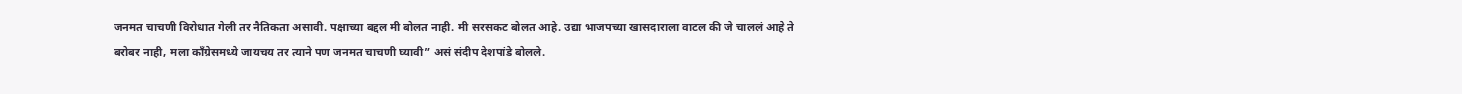जनमत चाचणी विरोधात गेली तर नैतिकता असावी. पक्षाच्या बद्दल मी बोलत नाही. मी सरसकट बोलत आहे. उद्या भाजपच्या खासदाराला वाटल की जे चाललं आहे ते बरोबर नाही, मला काँग्रेसमध्ये जायचय तर त्याने पण जनमत चाचणी घ्यावी” असं संदीप देशपांडे बोलले.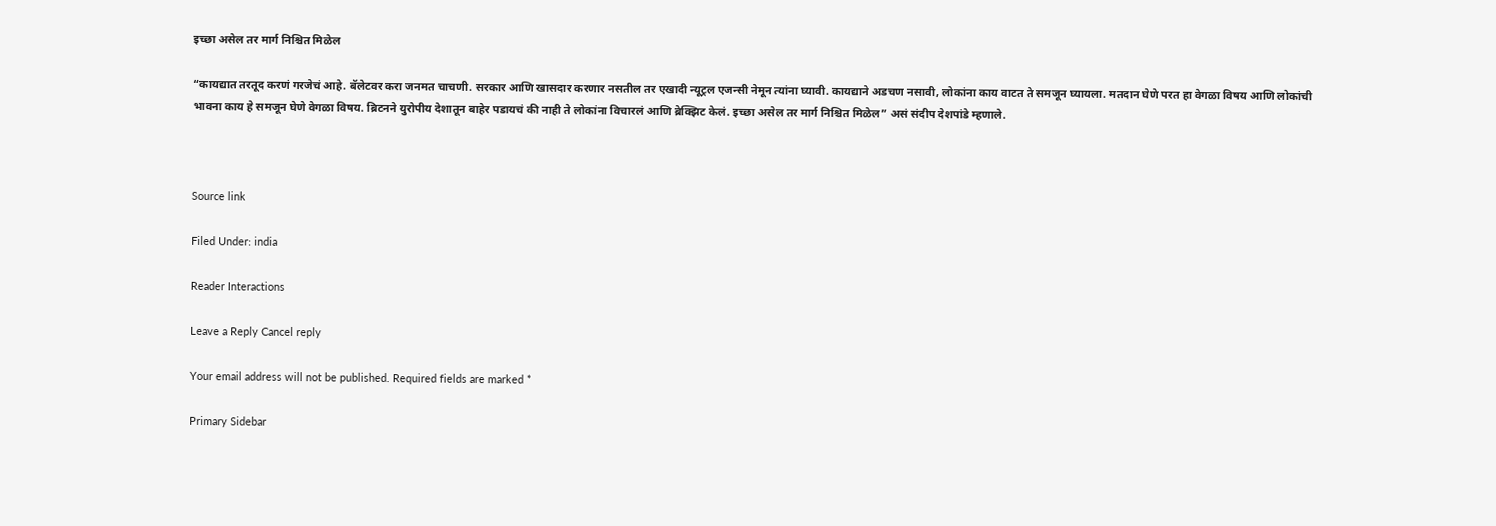इच्छा असेल तर मार्ग निश्चित मिळेल

“कायद्यात तरतूद करणं गरजेचं आहे. बॅलेटवर करा जनमत चाचणी. सरकार आणि खासदार करणार नसतील तर एखादी न्यूट्रल एजन्सी नेमून त्यांना घ्यावी. कायद्याने अडचण नसावी, लोकांना काय वाटत ते समजून घ्यायला. मतदान घेणे परत हा वेगळा विषय आणि लोकांची भावना काय हे समजून घेणे वेगळा विषय. ब्रिटनने युरोपीय देशातून बाहेर पडायचं की नाही ते लोकांना विचारलं आणि ब्रेक्झिट केलं. इच्छा असेल तर मार्ग निश्चित मिळेल” असं संदीप देशपांडे म्हणाले.



Source link

Filed Under: india

Reader Interactions

Leave a Reply Cancel reply

Your email address will not be published. Required fields are marked *

Primary Sidebar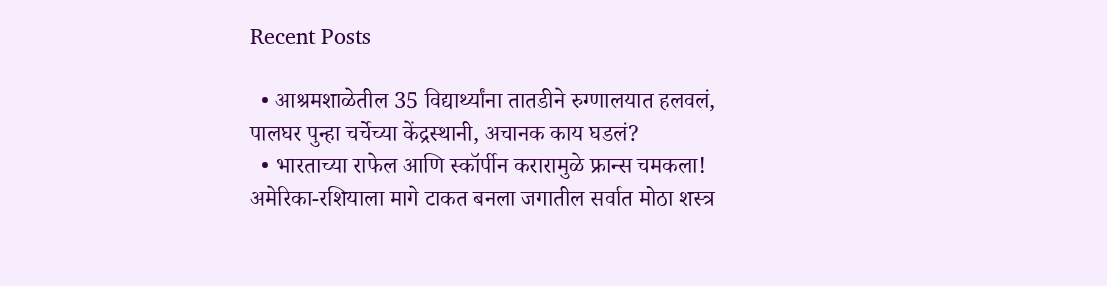Recent Posts

  • आश्रमशाळेतील 35 विद्यार्थ्यांना तातडीने रुग्णालयात हलवलं, पालघर पुन्हा चर्चेच्या केंद्रस्थानी, अचानक काय घडलं?
  • भारताच्या राफेल आणि स्कॉर्पीन करारामुळे फ्रान्स चमकला! अमेरिका-रशियाला मागे टाकत बनला जगातील सर्वात मोठा शस्त्र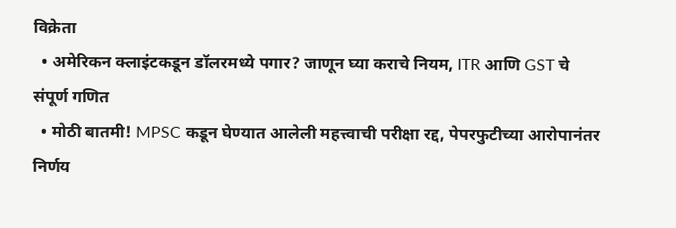विक्रेता
  • अमेरिकन क्लाइंटकडून डॉलरमध्ये पगार? जाणून घ्या कराचे नियम, ITR आणि GST चे संपूर्ण गणित
  • मोठी बातमी! MPSC कडून घेण्यात आलेली महत्त्वाची परीक्षा रद्द, पेपरफुटीच्या आरोपानंतर निर्णय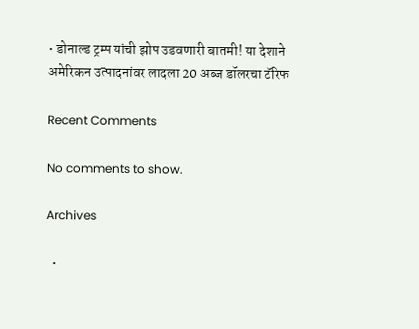• डोनाल्ड ट्रम्प यांची झोप उडवणारी बातमी! या देशाने अमेरिकन उत्पादनांवर लादला 20 अब्ज डॉलरचा टॅरिफ

Recent Comments

No comments to show.

Archives

  •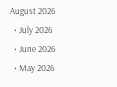August 2026
  • July 2026
  • June 2026
  • May 2026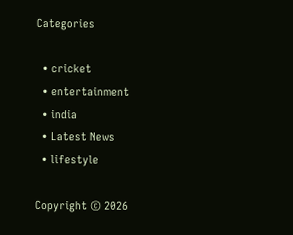Categories

  • cricket
  • entertainment
  • india
  • Latest News
  • lifestyle

Copyright © 2026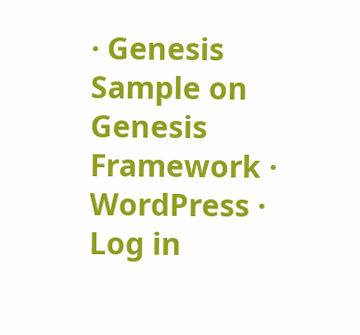· Genesis Sample on Genesis Framework · WordPress · Log in